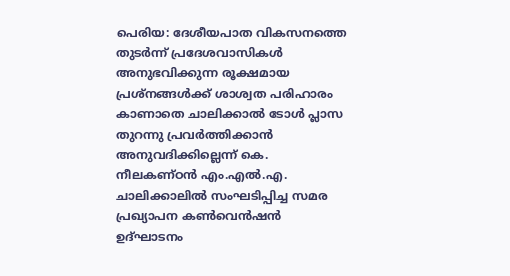പെരിയ: ദേശീയപാത വികസനത്തെ തുടർന്ന് പ്രദേശവാസികൾ അനുഭവിക്കുന്ന രൂക്ഷമായ പ്രശ്നങ്ങൾക്ക് ശാശ്വത പരിഹാരം കാണാതെ ചാലിക്കാൽ ടോൾ പ്ലാസ തുറന്നു പ്രവർത്തിക്കാൻ അനുവദിക്കില്ലെന്ന് കെ. നീലകണ്ഠൻ എം.എൽ.എ. ചാലിക്കാലിൽ സംഘടിപ്പിച്ച സമര പ്രഖ്യാപന കൺവെൻഷൻ ഉദ്ഘാടനം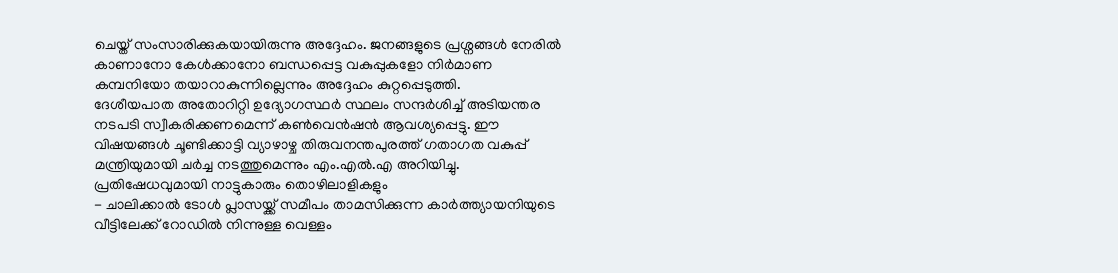ചെയ്ത് സംസാരിക്കുകയായിരുന്നു അദ്ദേഹം. ജനങ്ങളുടെ പ്രശ്നങ്ങൾ നേരിൽ കാണാനോ കേൾക്കാനോ ബന്ധപ്പെട്ട വകുപ്പുകളോ നിർമാണ കമ്പനിയോ തയാറാകുന്നില്ലെന്നും അദ്ദേഹം കുറ്റപ്പെടുത്തി.
ദേശീയപാത അതോറിറ്റി ഉദ്യോഗസ്ഥർ സ്ഥലം സന്ദർശിച്ച് അടിയന്തര നടപടി സ്വീകരിക്കണമെന്ന് കൺവെൻഷൻ ആവശ്യപ്പെട്ടു. ഈ വിഷയങ്ങൾ ചൂണ്ടിക്കാട്ടി വ്യാഴാഴ്ച തിരുവനന്തപുരത്ത് ഗതാഗത വകുപ്പ് മന്ത്രിയുമായി ചർച്ച നടത്തുമെന്നും എം.എൽ.എ അറിയിച്ചു.
പ്രതിഷേധവുമായി നാട്ടുകാരും തൊഴിലാളികളും
- ചാലിക്കാൽ ടോൾ പ്ലാസയ്ക്ക് സമീപം താമസിക്കുന്ന കാർത്ത്യായനിയുടെ വീട്ടിലേക്ക് റോഡിൽ നിന്നുള്ള വെള്ളം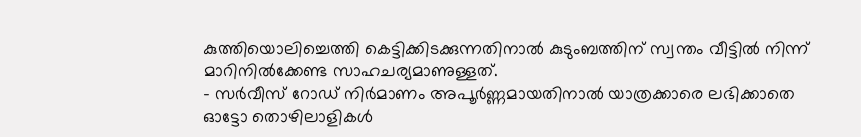കുത്തിയൊലിച്ചെത്തി കെട്ടിക്കിടക്കുന്നതിനാൽ കുടുംബത്തിന് സ്വന്തം വീട്ടിൽ നിന്ന് മാറിനിൽക്കേണ്ട സാഹചര്യമാണുള്ളത്.
- സർവീസ് റോഡ് നിർമാണം അപൂർണ്ണമായതിനാൽ യാത്രക്കാരെ ലഭിക്കാതെ ഓട്ടോ തൊഴിലാളികൾ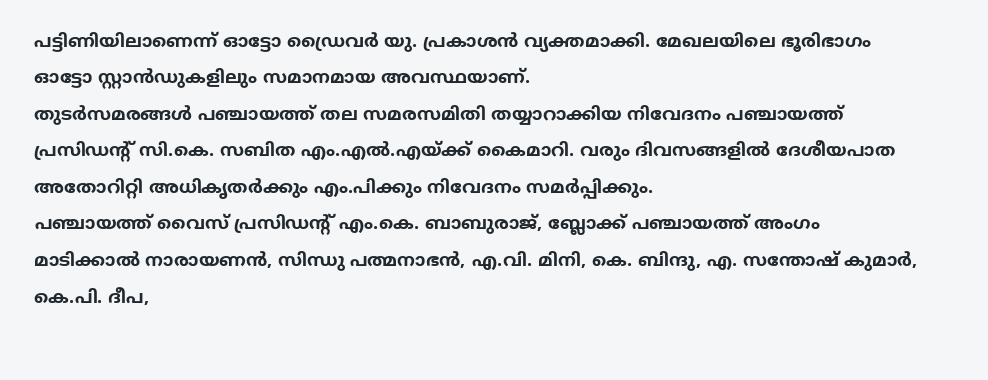പട്ടിണിയിലാണെന്ന് ഓട്ടോ ഡ്രൈവർ യു. പ്രകാശൻ വ്യക്തമാക്കി. മേഖലയിലെ ഭൂരിഭാഗം ഓട്ടോ സ്റ്റാൻഡുകളിലും സമാനമായ അവസ്ഥയാണ്.
തുടർസമരങ്ങൾ പഞ്ചായത്ത് തല സമരസമിതി തയ്യാറാക്കിയ നിവേദനം പഞ്ചായത്ത് പ്രസിഡന്റ് സി.കെ. സബിത എം.എൽ.എയ്ക്ക് കൈമാറി. വരും ദിവസങ്ങളിൽ ദേശീയപാത അതോറിറ്റി അധികൃതർക്കും എം.പിക്കും നിവേദനം സമർപ്പിക്കും.
പഞ്ചായത്ത് വൈസ് പ്രസിഡന്റ് എം.കെ. ബാബുരാജ്, ബ്ലോക്ക് പഞ്ചായത്ത് അംഗം മാടിക്കാൽ നാരായണൻ, സിന്ധു പത്മനാഭൻ, എ.വി. മിനി, കെ. ബിന്ദു, എ. സന്തോഷ് കുമാർ, കെ.പി. ദീപ,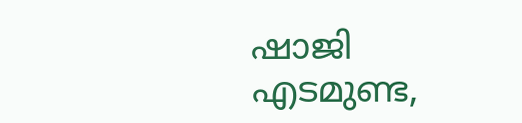ഷാജി എടമുണ്ട,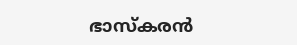ഭാസ്കരൻ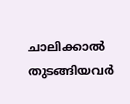ചാലിക്കാൽ തുടങ്ങിയവർ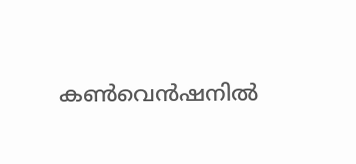കൺവെൻഷനിൽ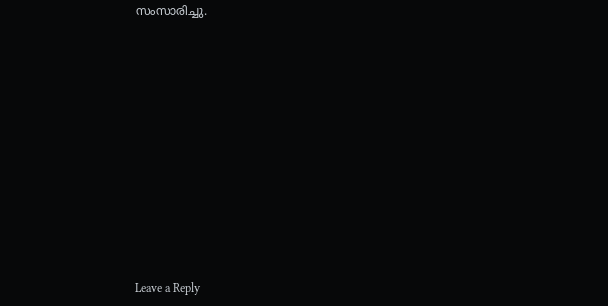സംസാരിച്ചു.













Leave a Reply